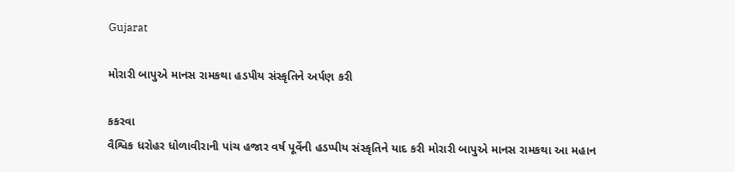Gujarat

મોરારી બાપુએ માનસ રામકથા હડપીય સંસ્કૃતિને અર્પણ કરી

કકરવા
વૈશ્વિક ધરોહર ધોળાવીરાની પાંચ હજાર વર્ષ પૂર્વેની હડપ્પીય સંસ્કૃતિને યાદ કરી મોરારી બાપુએ માનસ રામકથા આ મહાન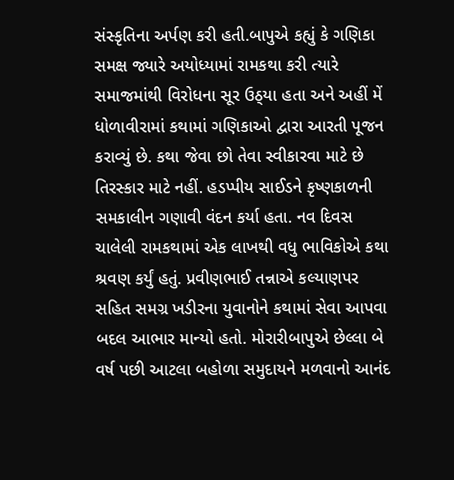સંસ્કૃતિના અર્પણ કરી હતી.બાપુએ કહ્યું કે ગણિકા સમક્ષ જ્યારે અયોધ્યામાં રામકથા કરી ત્યારે સમાજમાંથી વિરોધના સૂર ઉઠ્‌યા હતા અને અહીં મેં ધોળાવીરામાં કથામાં ગણિકાઓ દ્વારા આરતી પૂજન કરાવ્યું છે. કથા જેવા છો તેવા સ્વીકારવા માટે છે તિરસ્કાર માટે નહીં. હડપ્પીય સાઈડને કૃષ્ણકાળની સમકાલીન ગણાવી વંદન કર્યા હતા. નવ દિવસ ચાલેલી રામકથામાં એક લાખથી વધુ ભાવિકોએ કથા શ્રવણ કર્યું હતું. પ્રવીણભાઈ તન્નાએ કલ્યાણપર સહિત સમગ્ર ખડીરના યુવાનોને કથામાં સેવા આપવા બદલ આભાર માન્યો હતો. મોરારીબાપુએ છેલ્લા બે વર્ષ પછી આટલા બહોળા સમુદાયને મળવાનો આનંદ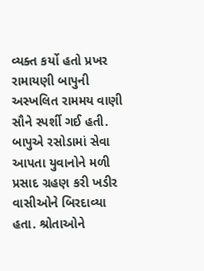વ્યક્ત કર્યો હતો પ્રખર રામાયણી બાપુની અસ્ખલિત રામમય વાણી સૌને સ્પર્શી ગઈ હતી. બાપુએ રસોડામાં સેવા આપતા યુવાનોને મળી પ્રસાદ ગ્રહણ કરી ખડીર વાસીઓને બિરદાવ્યા હતા. શ્રોતાઓને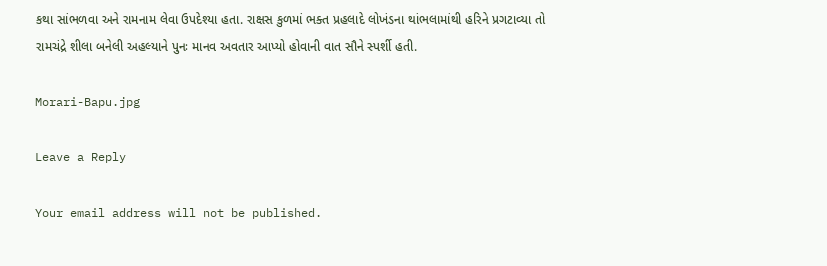કથા સાંભળવા અને રામનામ લેવા ઉપદેશ્યા હતા. રાક્ષસ કુળમાં ભક્ત પ્રહલાદે લોખંડના થાંભલામાંથી હરિને પ્રગટાવ્યા તો રામચંદ્રે શીલા બનેલી અહલ્યાને પુનઃ માનવ અવતાર આપ્યો હોવાની વાત સૌને સ્પર્શી હતી.

Morari-Bapu.jpg

Leave a Reply

Your email address will not be published.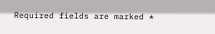Required fields are marked *